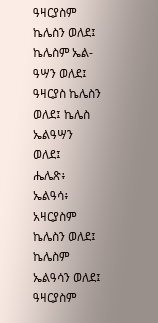ዓዛርያስም ኬሌስን ወለደ፤ ኬሌስም ኤል-ዓሣን ወለደ፤
ዓዛርያስ ኬሌስን ወለደ፤ ኬሌስ ኤልዓሣን ወለደ፤
ሔሌጽ፥ ኤልዓሳ፥
አዛርያስም ኬሌስን ወለደ፤ ኬሌስም ኤልዓሳን ወለደ፤
ዓዛርያስም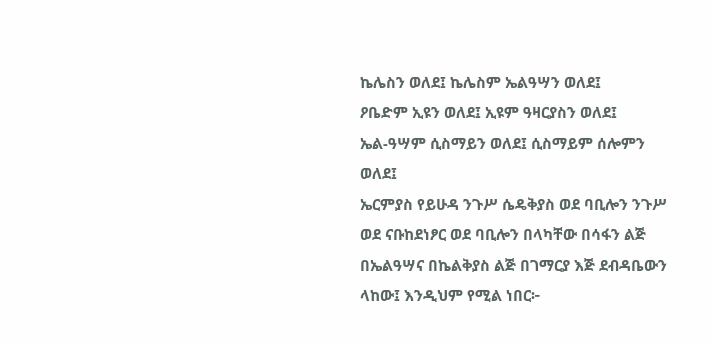ኬሌስን ወለደ፤ ኬሌስም ኤልዓሣን ወለደ፤
ዖቤድም ኢዩን ወለደ፤ ኢዩም ዓዛርያስን ወለደ፤
ኤል-ዓሣም ሲስማይን ወለደ፤ ሲስማይም ሰሎምን ወለደ፤
ኤርምያስ የይሁዳ ንጉሥ ሴዴቅያስ ወደ ባቢሎን ንጉሥ ወደ ናቡከደነፆር ወደ ባቢሎን በላካቸው በሳፋን ልጅ በኤልዓሣና በኬልቅያስ ልጅ በገማርያ እጅ ደብዳቤውን ላከው፤ እንዲህም የሚል ነበር፦